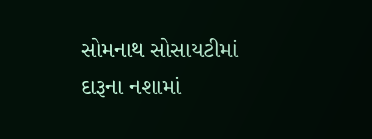સોમનાથ સોસાયટીમાં દારૂના નશામાં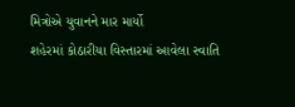મિત્રોએ યુવાનને માર માર્યો
શહેરમાં કોઠારીયા વિસ્તારમાં આવેલા સ્વાતિ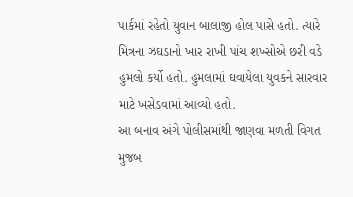પાર્કમાં રહેતો યુવાન બાલાજી હોલ પાસે હતો. ત્યારે મિત્રના ઝઘડાનો ખાર રાખી પાંચ શખ્સોએ છરી વડે હુમલો કર્યો હતો. હુમલામાં ઘવાયેલા યુવકને સારવાર માટે ખસેડવામાં આવ્યો હતો.
આ બનાવ અંગે પોલીસમાંથી જાણવા મળતી વિગત મુજબ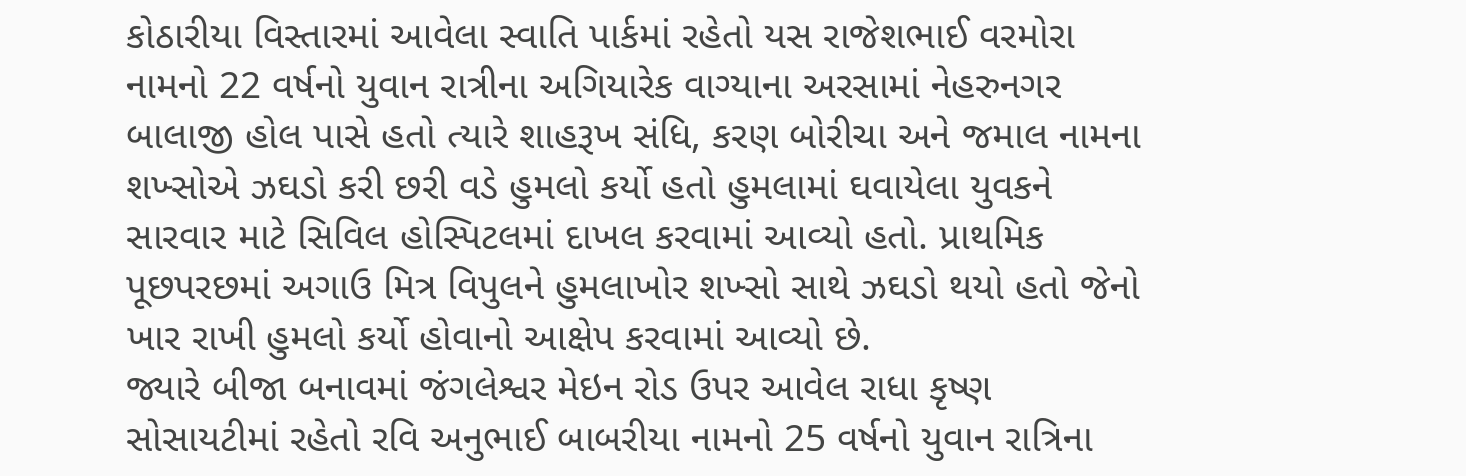કોઠારીયા વિસ્તારમાં આવેલા સ્વાતિ પાર્કમાં રહેતો યસ રાજેશભાઈ વરમોરા નામનો 22 વર્ષનો યુવાન રાત્રીના અગિયારેક વાગ્યાના અરસામાં નેહરુનગર બાલાજી હોલ પાસે હતો ત્યારે શાહરૂખ સંધિ, કરણ બોરીચા અને જમાલ નામના શખ્સોએ ઝઘડો કરી છરી વડે હુમલો કર્યો હતો હુમલામાં ઘવાયેલા યુવકને સારવાર માટે સિવિલ હોસ્પિટલમાં દાખલ કરવામાં આવ્યો હતો. પ્રાથમિક પૂછપરછમાં અગાઉ મિત્ર વિપુલને હુમલાખોર શખ્સો સાથે ઝઘડો થયો હતો જેનો ખાર રાખી હુમલો કર્યો હોવાનો આક્ષેપ કરવામાં આવ્યો છે.
જ્યારે બીજા બનાવમાં જંગલેશ્વર મેઇન રોડ ઉપર આવેલ રાધા કૃષ્ણ સોસાયટીમાં રહેતો રવિ અનુભાઈ બાબરીયા નામનો 25 વર્ષનો યુવાન રાત્રિના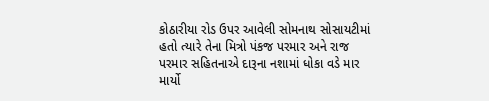કોઠારીયા રોડ ઉપર આવેલી સોમનાથ સોસાયટીમાં હતો ત્યારે તેના મિત્રો પંકજ પરમાર અને રાજ પરમાર સહિતનાએ દારૂના નશામાં ધોકા વડે માર માર્યો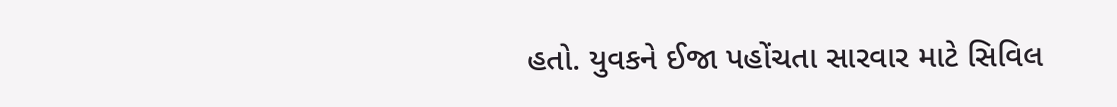હતો. યુવકને ઈજા પહોંચતા સારવાર માટે સિવિલ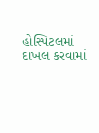હોસ્પિટલમાં દાખલ કરવામાં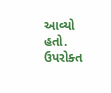આવ્યો હતો. ઉપરોક્ત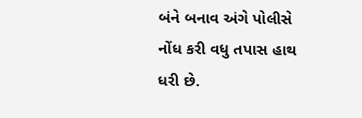બંને બનાવ અંગે પોલીસે નોંધ કરી વધુ તપાસ હાથ ધરી છે.